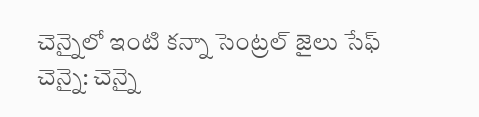చెన్నైలో ఇంటి కన్నా సెంట్రల్ జైలు సేఫ్
చెన్నై: చెన్నై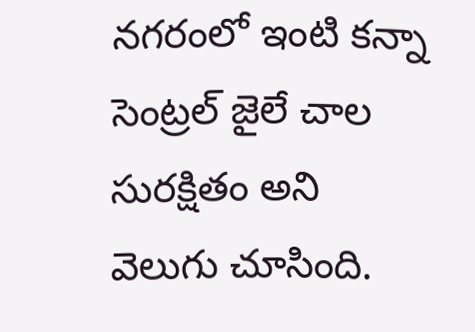నగరంలో ఇంటి కన్నా సెంట్రల్ జైలే చాల సురక్షితం అని వెలుగు చూసింది.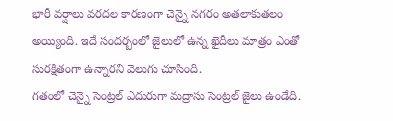భారీ వర్షాలు వరదల కారణంగా చెన్నై నగరం అతలాకుతలం అయ్యింది. ఇదే సందర్బంలో జైలులో ఉన్న ఖైదీలు మాత్రం ఎంతో సురక్షితంగా ఉన్నారని వెలుగు చూసింది.
గతంలో చెన్నై సెంట్రల్ ఎదురుగా మద్రాసు సెంట్రల్ జైలు ఉండేది.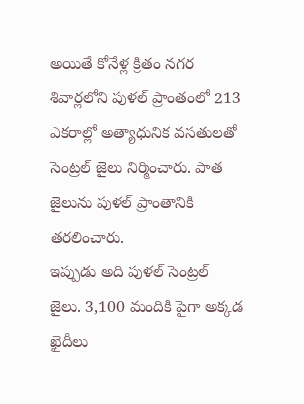అయితే కోనేళ్ల క్రితం నగర శివార్లలోని పుళల్ ప్రాంతంలో 213 ఎకరాల్లో అత్యాధునిక వసతులతో సెంట్రల్ జైలు నిర్మించారు. పాత జైలును పుళల్ ప్రాంతానికి తరలించారు.
ఇప్పుడు అది పుళల్ సెంట్రల్ జైలు. 3,100 మందికి పైగా అక్కడ ఖైదీలు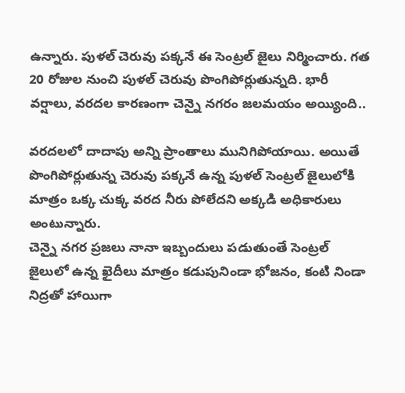ఉన్నారు. పుళల్ చెరువు పక్కనే ఈ సెంట్రల్ జైలు నిర్మించారు. గత 20 రోజుల నుంచి పుళల్ చెరువు పొంగిపోర్లుతున్నది. భారీ వర్షాలు, వరదల కారణంగా చెన్నై నగరం జలమయం అయ్యింది..

వరదలలో దాదాపు అన్ని ప్రాంతాలు మునిగిపోయాయి. అయితే పొంగిపోర్లుతున్న చెరువు పక్కనే ఉన్న పుళల్ సెంట్రల్ జైలులోకి మాత్రం ఒక్క చుక్క వరద నీరు పోలేదని అక్కడి అధికారులు అంటున్నారు.
చెన్నై నగర ప్రజలు నానా ఇబ్బందులు పడుతుంతే సెంట్రల్ జైలులో ఉన్న ఖైదీలు మాత్రం కడుపునిండా భోజనం, కంటి నిండా నిద్రతో హాయిగా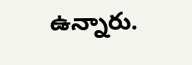ఉన్నారు.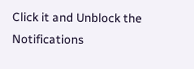Click it and Unblock the Notifications